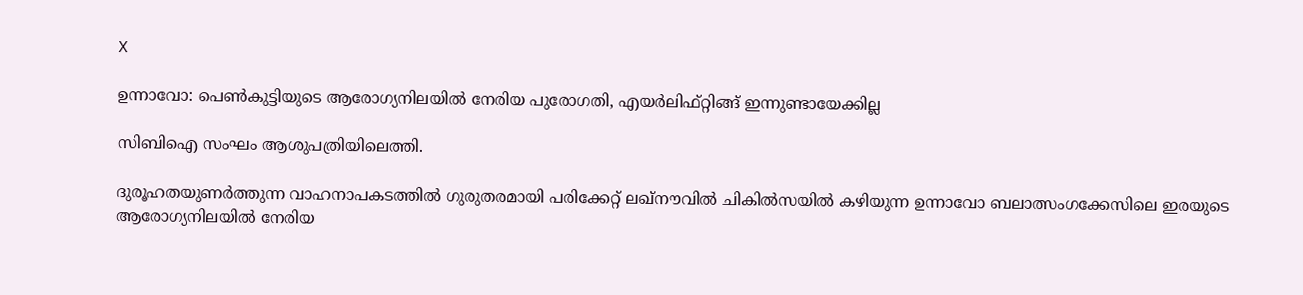X

ഉന്നാവോ: പെൺകുട്ടിയുടെ ആരോഗ്യനിലയിൽ നേരിയ പുരോഗതി, എയർലിഫ്റ്റിങ്ങ് ഇന്നുണ്ടായേക്കില്ല

സിബിഐ സംഘം ആശുപത്രിയിലെത്തി.

ദുരൂഹതയുണർത്തുന്ന വാഹനാപകടത്തിൽ ഗുരുതരമായി പരിക്കേറ്റ് ലഖ്നൗവിൽ ചികിൽസയിൽ കഴിയുന്ന ഉന്നാവോ ബലാത്സംഗക്കേസിലെ ഇരയുടെ ആരോഗ്യനിലയിൽ നേരിയ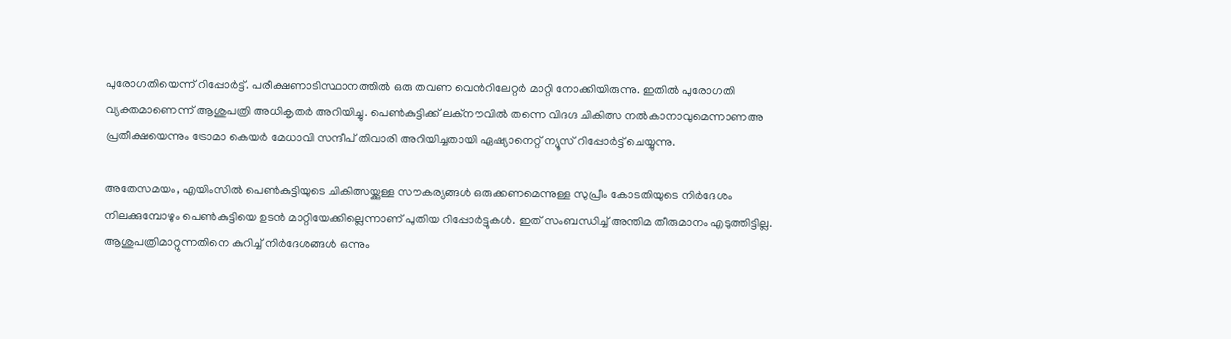പുരോഗതിയെന്ന് റിപ്പോർട്ട്. പരീക്ഷണാടിസ്ഥാനത്തിൽ ഒരു തവണ വെന്‍റിലേറ്റർ മാറ്റി നോക്കിയിരുന്നു. ഇതിൽ പുരോഗതി വ്യക്തമാണെന്ന് ആശുപത്രി അധികൃതർ അറി‌യിച്ചു. പെൺകുട്ടിക്ക് ലക്നൗവിൽ തന്നെ വിദഗ്ദ ചികിത്സ നൽകാനാവുമെന്നാണഅ പ്രതീക്ഷയെന്നും ട്രോമാ കെയർ മേധാവി സന്ദീപ് തിവാരി അറിയിച്ചതായി ഏഷ്യാനെറ്റ് ന്യൂസ് റിപ്പോർട്ട് ചെയ്യുന്നു.

അതേസമയം, എയിംസില്‍ പെണ്‍കുട്ടിയുടെ ചികിത്സയ്ക്കുള്ള സൗകര്യങ്ങള്‍ ഒരുക്കണമെന്നുള്ള സുപ്രീം കോടതിയുടെ നിർദേശം നിലക്കുമ്പോഴും പെണ്‍കുട്ടിയെ ഉടൻ മാറ്റിയേക്കില്ലെന്നാണ് പുതിയ റിപ്പോർട്ടുകൾ. ഇത് സംബന്ധിച്ച് അന്തിമ തീരുമാനം എടുത്തിട്ടില്ല. ആശുപത്രിമാറ്റുന്നതിനെ കുറിച്ച് നിർദേശങ്ങൾ ഒന്നും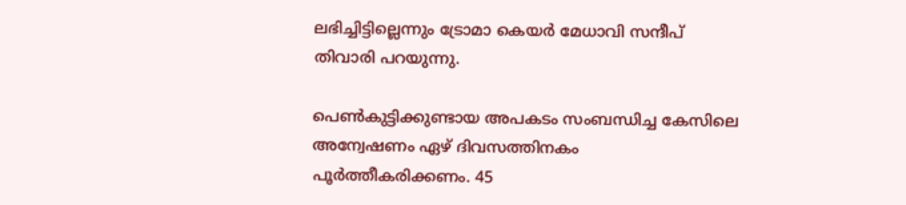ലഭിച്ചിട്ടില്ലെന്നും ട്രോമാ കെയർ മേധാവി സന്ദീപ് തിവാരി പറയുന്നു.

പെണ്‍കുട്ടിക്കുണ്ടായ അപകടം സംബന്ധിച്ച കേസിലെ അന്വേഷണം ഏഴ് ദിവസത്തിനകം പൂര്‍ത്തീകരിക്കണം. 45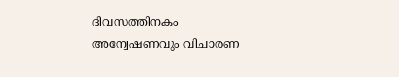ദിവസത്തിനകം അന്വേഷണവും വിചാരണ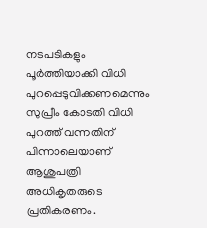നടപടികളും പൂര്‍ത്തിയാക്കി വിധി പുറപ്പെടുവിക്കണമെന്നും സുപ്രീം കോടതി വിധി പുറത്ത് വന്നതിന് പിന്നാലെയാണ് ആശുപത്രി അധികൃതരുടെ പ്രതികരണം.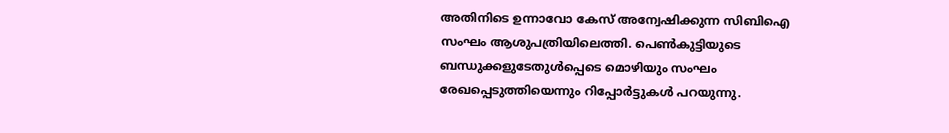അതിനിടെ ഉന്നാവോ കേസ് അന്വേഷിക്കുന്ന സിബിഐ സംഘം ആശുപത്രിയിലെത്തി. പെൺകുട്ടിയുടെ ബന്ധുക്കളുടേതുൾപ്പെടെ മൊഴിയും സംഘം രേഖപ്പെടുത്തിയെന്നും റിപ്പോർട്ടുകൾ പറയുന്നു.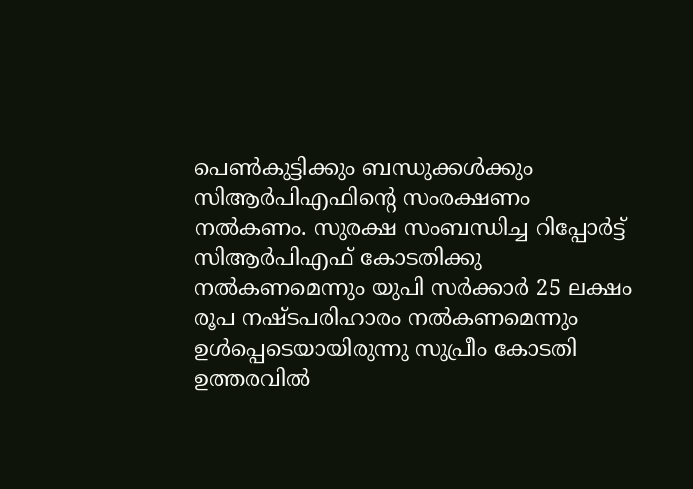പെണ്‍കുട്ടിക്കും ബന്ധുക്കൾക്കും സിആർപിഎഫിന്‍റെ സംരക്ഷണം നല്‍കണം. സുരക്ഷ സംബന്ധിച്ച റിപ്പോര്‍ട്ട് സിആര്‍പിഎഫ് കോടതിക്കു നല്‍കണമെന്നും യുപി സര്‍ക്കാർ 25 ലക്ഷം രൂപ നഷ്ടപരിഹാരം നൽകണമെന്നും ഉൾപ്പെടെയായിരുന്നു സുപ്രീം കോടതി ഉത്തരവില്‍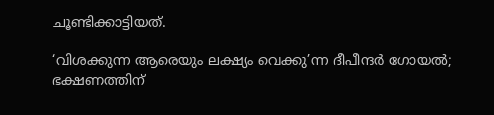ചൂണ്ടിക്കാട്ടിയത്.

‘വിശക്കുന്ന ആരെയും ലക്ഷ്യം വെക്കു’ന്ന ദീപീന്ദർ ഗോയൽ; ഭക്ഷണത്തിന്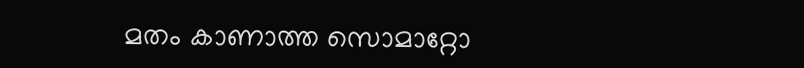മതം കാണാത്ത സൊമാറ്റോ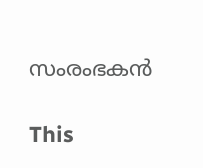സംരംഭകൻ

This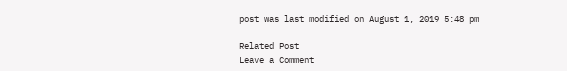post was last modified on August 1, 2019 5:48 pm

Related Post
Leave a Comment